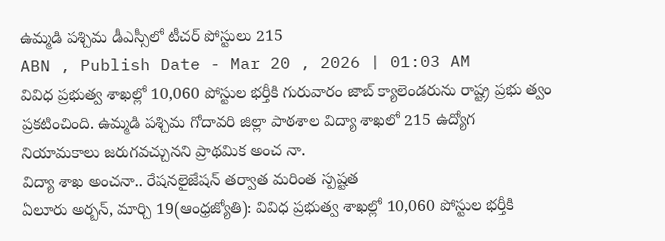ఉమ్మడి పశ్చిమ డీఎస్సీలో టీచర్ పోస్టులు 215
ABN , Publish Date - Mar 20 , 2026 | 01:03 AM
వివిధ ప్రభుత్వ శాఖల్లో 10,060 పోస్టుల భర్తీకి గురువారం జాబ్ క్యాలెండరును రాష్ట్ర ప్రభు త్వం ప్రకటించింది. ఉమ్మడి పశ్చిమ గోదావరి జిల్లా పాఠశాల విద్యా శాఖలో 215 ఉద్యోగ నియామకాలు జరుగవచ్చునని ప్రాథమిక అంచ నా.
విద్యా శాఖ అంచనా.. రేషనలైజేషన్ తర్వాత మరింత స్పష్టత
ఏలూరు అర్బన్, మార్చి 19(ఆంధ్రజ్యోతి): వివిధ ప్రభుత్వ శాఖల్లో 10,060 పోస్టుల భర్తీకి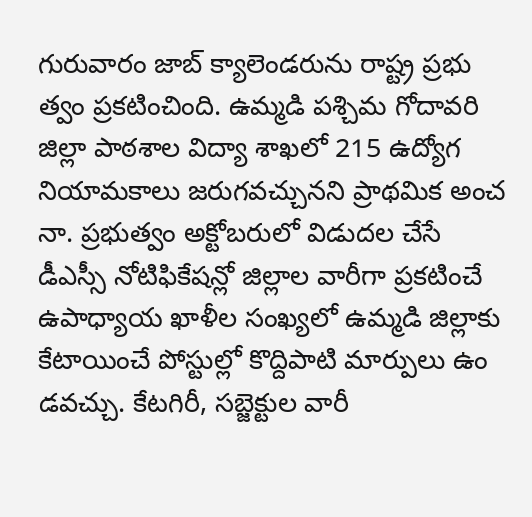గురువారం జాబ్ క్యాలెండరును రాష్ట్ర ప్రభు త్వం ప్రకటించింది. ఉమ్మడి పశ్చిమ గోదావరి జిల్లా పాఠశాల విద్యా శాఖలో 215 ఉద్యోగ నియామకాలు జరుగవచ్చునని ప్రాథమిక అంచ నా. ప్రభుత్వం అక్టోబరులో విడుదల చేసే డీఎస్సీ నోటిఫికేషన్లో జిల్లాల వారీగా ప్రకటించే ఉపాధ్యాయ ఖాళీల సంఖ్యలో ఉమ్మడి జిల్లాకు కేటాయించే పోస్టుల్లో కొద్దిపాటి మార్పులు ఉం డవచ్చు. కేటగిరీ, సబ్జెక్టుల వారీ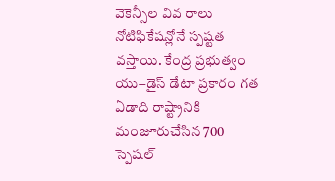వెకెన్సీల వివ రాలు నోటిఫికేషన్లోనే స్పష్టత వస్తాయి. కేంద్ర ప్రభుత్వం యు–డైస్ డేటా ప్రకారం గత ఏడాది రాష్ట్రానికి మంజూరుచేసిన 700 స్పెషల్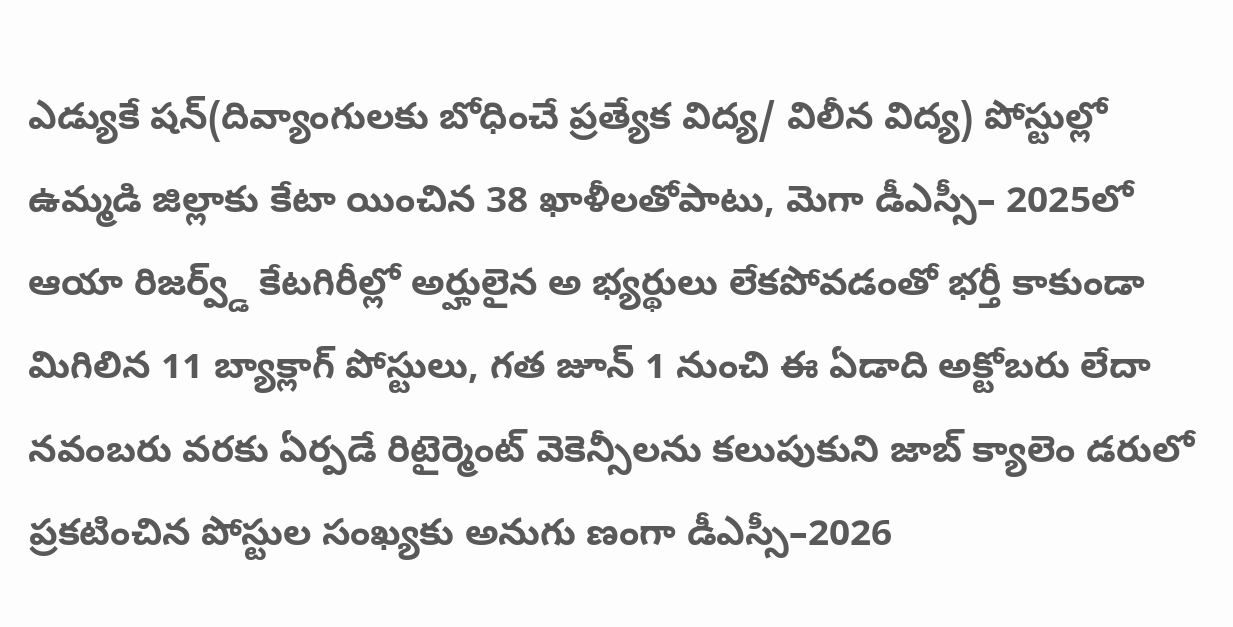ఎడ్యుకే షన్(దివ్యాంగులకు బోధించే ప్రత్యేక విద్య/ విలీన విద్య) పోస్టుల్లో ఉమ్మడి జిల్లాకు కేటా యించిన 38 ఖాళీలతోపాటు, మెగా డీఎస్సీ– 2025లో ఆయా రిజర్వ్డ్ కేటగిరీల్లో అర్హులైన అ భ్యర్థులు లేకపోవడంతో భర్తీ కాకుండా మిగిలిన 11 బ్యాక్లాగ్ పోస్టులు, గత జూన్ 1 నుంచి ఈ ఏడాది అక్టోబరు లేదా నవంబరు వరకు ఏర్పడే రిటైర్మెంట్ వెకెన్సీలను కలుపుకుని జాబ్ క్యాలెం డరులో ప్రకటించిన పోస్టుల సంఖ్యకు అనుగు ణంగా డీఎస్సీ–2026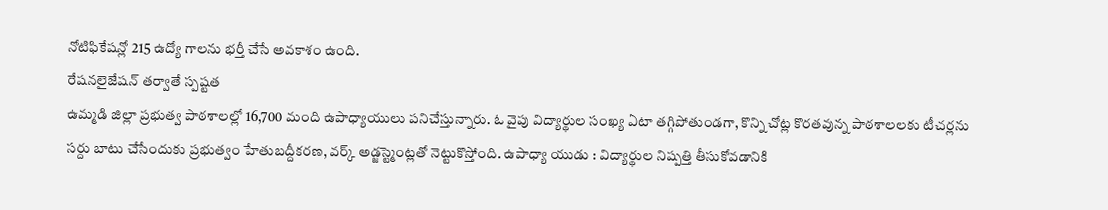నోటిఫికేషన్లో 215 ఉద్యో గాలను భర్తీ చేసే అవకాశం ఉంది.
రేషనలైజేషన్ తర్వాతే స్పష్టత
ఉమ్మడి జిల్లా ప్రభుత్వ పాఠశాలల్లో 16,700 మంది ఉపాధ్యాయులు పనిచేస్తున్నారు. ఓ వైపు విద్యార్థుల సంఖ్య ఏటా తగ్గిపోతుండగా, కొన్ని చోట్ల కొరతవున్న పాఠశాలలకు టీచర్లను సర్దు బాటు చేసేందుకు ప్రభుత్వం హేతుబద్దీకరణ, వర్క్ అడ్జస్ట్మెంట్లతో నెట్టుకొస్తోంది. ఉపాధ్యా యుడు : విద్యార్థుల నిష్పత్తి తీసుకోవడానికి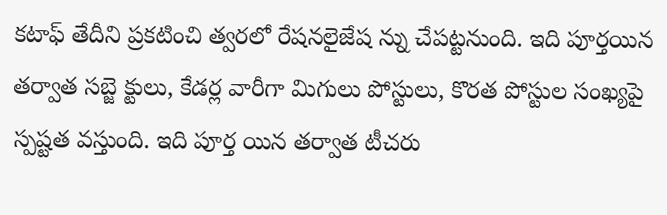కటాఫ్ తేదీని ప్రకటించి త్వరలో రేషనలైజేష న్ను చేపట్టనుంది. ఇది పూర్తయిన తర్వాత సబ్జె క్టులు, కేడర్ల వారీగా మిగులు పోస్టులు, కొరత పోస్టుల సంఖ్యపై స్పష్టత వస్తుంది. ఇది పూర్త యిన తర్వాత టీచరు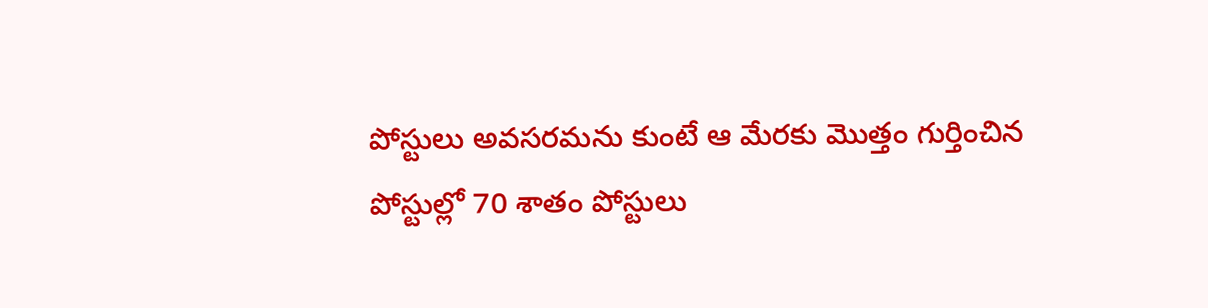పోస్టులు అవసరమను కుంటే ఆ మేరకు మొత్తం గుర్తించిన పోస్టుల్లో 70 శాతం పోస్టులు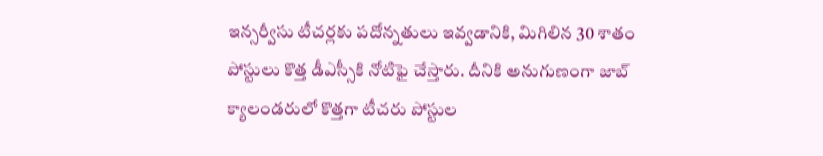ఇన్సర్వీసు టీచర్లకు పదోన్నతులు ఇవ్వడానికి, మిగిలిన 30 శాతం పోస్టులు కొత్త డీఎస్సీకి నోటిఫై చేస్తారు. దీనికి అనుగుణంగా జాబ్ క్యాలండరులో కొత్తగా టీచరు పోస్టుల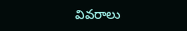వివరాలు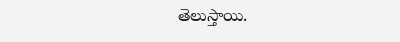తెలుస్తాయి.